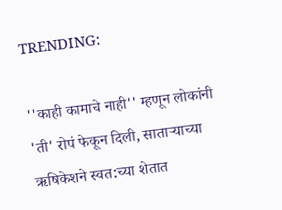TRENDING:

''काही कामाचे नाही'' म्हणून लोकांनी 'ती' रोपं फेकून दिली, साताऱ्याच्या ऋषिकेशने स्वत:च्या शेतात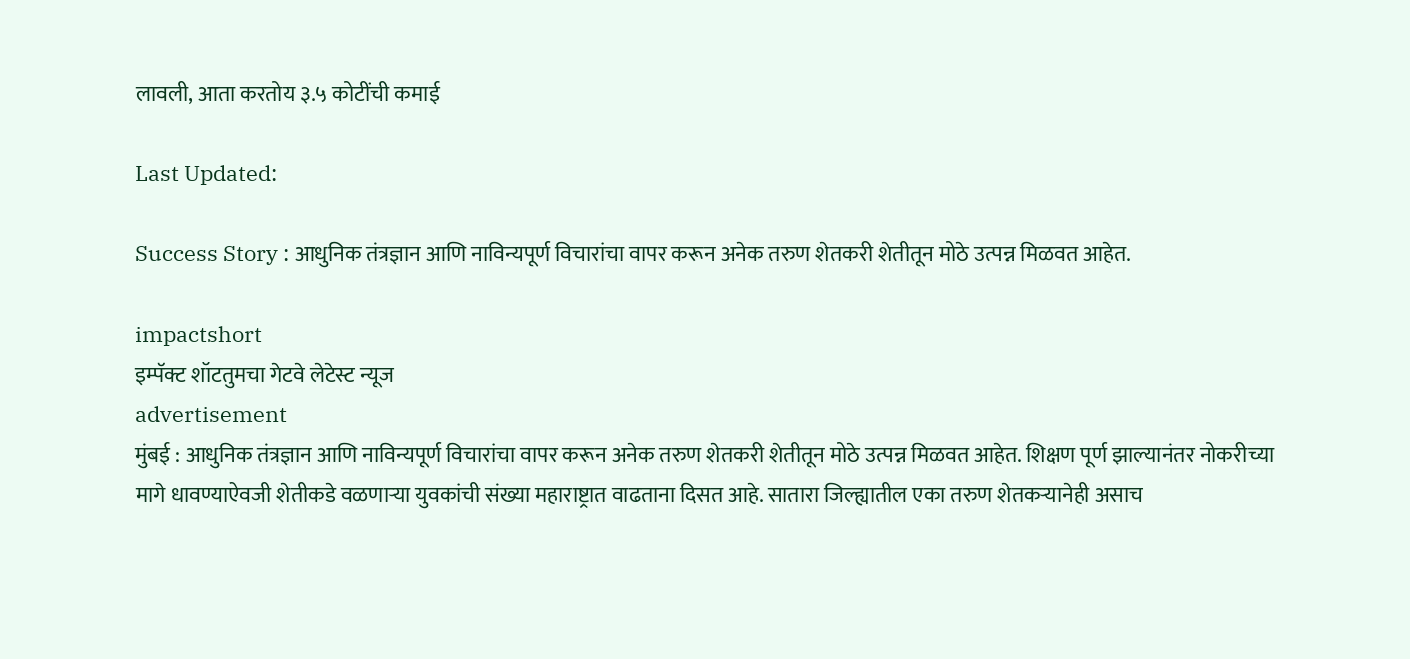लावली, आता करतोय ३.५ कोटींची कमाई

Last Updated:

Success Story : आधुनिक तंत्रज्ञान आणि नाविन्यपूर्ण विचारांचा वापर करून अनेक तरुण शेतकरी शेतीतून मोठे उत्पन्न मिळवत आहेत.

impactshort
इम्पॅक्ट शॉटतुमचा गेटवे लेटेस्ट न्यूज
advertisement
मुंबई : आधुनिक तंत्रज्ञान आणि नाविन्यपूर्ण विचारांचा वापर करून अनेक तरुण शेतकरी शेतीतून मोठे उत्पन्न मिळवत आहेत. शिक्षण पूर्ण झाल्यानंतर नोकरीच्या मागे धावण्याऐवजी शेतीकडे वळणाऱ्या युवकांची संख्या महाराष्ट्रात वाढताना दिसत आहे. सातारा जिल्ह्यातील एका तरुण शेतकऱ्यानेही असाच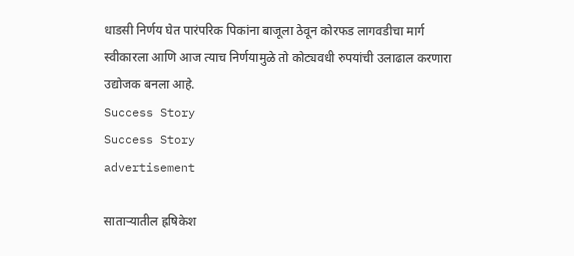धाडसी निर्णय घेत पारंपरिक पिकांना बाजूला ठेवून कोरफड लागवडीचा मार्ग स्वीकारला आणि आज त्याच निर्णयामुळे तो कोट्यवधी रुपयांची उलाढाल करणारा उद्योजक बनला आहे.
Success Story
Success Story
advertisement

साताऱ्यातील ह्रषिकेश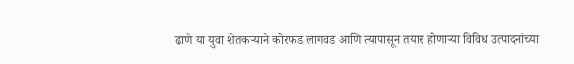ढाणे या युवा शेतकऱ्याने कोरफड लागवड आणि त्यापासून तयार होणाऱ्या विविध उत्पादनांच्या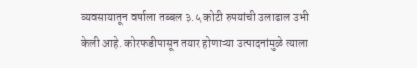व्यवसायातून वर्षाला तब्बल ३.५ कोटी रुपयांची उलाढाल उभी केली आहे. कोरफडीपासून तयार होणाऱ्या उत्पादनांमुळे त्याला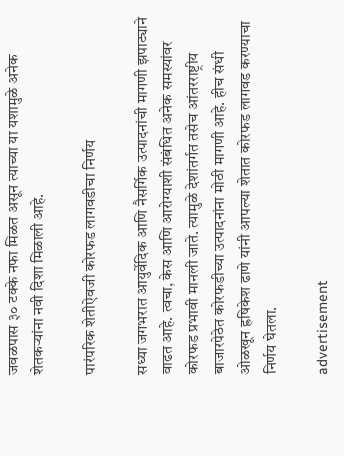जवळपास ३० टक्के नफा मिळत असून त्याच्या या यशामुळे अनेक शेतकऱ्यांना नवी दिशा मिळाली आहे.

पारंपरिक शेतीऐवजी कोरफड लागवडीचा निर्णय

सध्या जगभरात आयुर्वेदिक आणि नैसर्गिक उत्पादनांची मागणी झपाट्याने वाढत आहे. त्वचा, केस आणि आरोग्याशी संबंधित अनेक समस्यांवर कोरफड प्रभावी मानली जाते. त्यामुळे देशांतर्गत तसेच आंतरराष्ट्रीय बाजारपेठेत कोरफडीच्या उत्पादनांना मोठी मागणी आहे. हीच संधी ओळखून ह्रषिकेश ढाणे यांनी आपल्या शेतात कोरफड लागवड करण्याचा निर्णय घेतला.

advertisement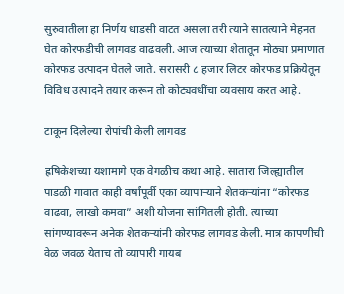सुरुवातीला हा निर्णय धाडसी वाटत असला तरी त्याने सातत्याने मेहनत घेत कोरफडीची लागवड वाढवली. आज त्याच्या शेतातून मोठ्या प्रमाणात कोरफड उत्पादन घेतले जाते. सरासरी ८ हजार लिटर कोरफड प्रक्रियेतून विविध उत्पादने तयार करून तो कोट्यवधींचा व्यवसाय करत आहे.

टाकून दिलेल्या रोपांची केली लागवड

ह्रषिकेशच्या यशामागे एक वेगळीच कथा आहे. सातारा जिल्ह्यातील पाडळी गावात काही वर्षांपूर्वी एका व्यापाऱ्याने शेतकऱ्यांना “कोरफड वाढवा, लाखो कमवा” अशी योजना सांगितली होती. त्याच्या सांगण्यावरून अनेक शेतकऱ्यांनी कोरफड लागवड केली. मात्र कापणीची वेळ जवळ येताच तो व्यापारी गायब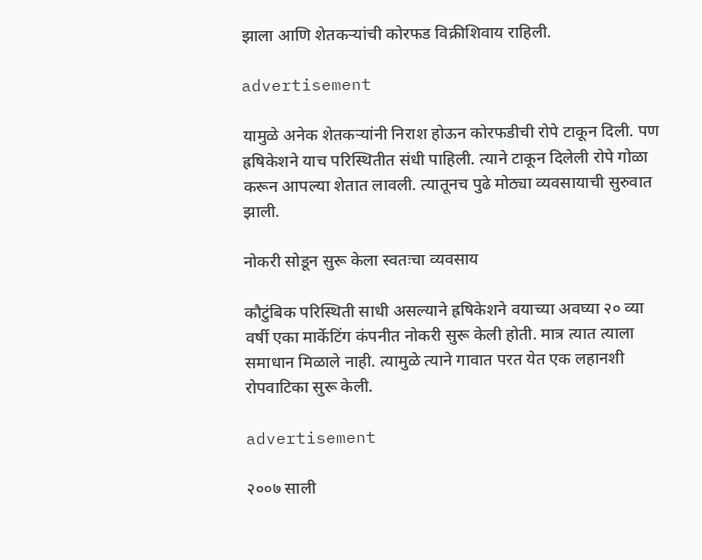झाला आणि शेतकऱ्यांची कोरफड विक्रीशिवाय राहिली.

advertisement

यामुळे अनेक शेतकऱ्यांनी निराश होऊन कोरफडीची रोपे टाकून दिली. पण ह्रषिकेशने याच परिस्थितीत संधी पाहिली. त्याने टाकून दिलेली रोपे गोळा करून आपल्या शेतात लावली. त्यातूनच पुढे मोठ्या व्यवसायाची सुरुवात झाली.

नोकरी सोडून सुरू केला स्वतःचा व्यवसाय

कौटुंबिक परिस्थिती साधी असल्याने ह्रषिकेशने वयाच्या अवघ्या २० व्या वर्षी एका मार्केटिंग कंपनीत नोकरी सुरू केली होती. मात्र त्यात त्याला समाधान मिळाले नाही. त्यामुळे त्याने गावात परत येत एक लहानशी रोपवाटिका सुरू केली.

advertisement

२००७ साली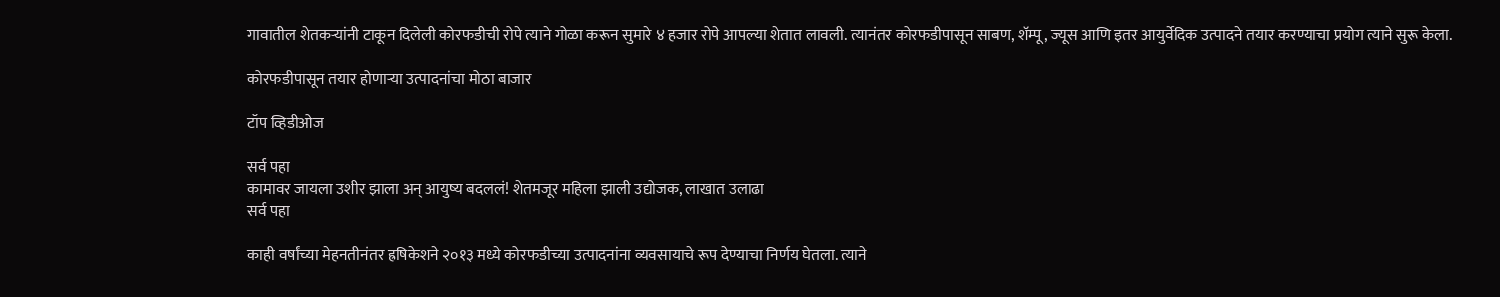गावातील शेतकऱ्यांनी टाकून दिलेली कोरफडीची रोपे त्याने गोळा करून सुमारे ४ हजार रोपे आपल्या शेतात लावली. त्यानंतर कोरफडीपासून साबण, शॅम्पू, ज्यूस आणि इतर आयुर्वेदिक उत्पादने तयार करण्याचा प्रयोग त्याने सुरू केला.

कोरफडीपासून तयार होणाऱ्या उत्पादनांचा मोठा बाजार

टॉप व्हिडीओज

सर्व पहा
कामावर जायला उशीर झाला अन् आयुष्य बदललं! शेतमजूर महिला झाली उद्योजक, लाखात उलाढा
सर्व पहा

काही वर्षांच्या मेहनतीनंतर ह्रषिकेशने २०१३ मध्ये कोरफडीच्या उत्पादनांना व्यवसायाचे रूप देण्याचा निर्णय घेतला. त्याने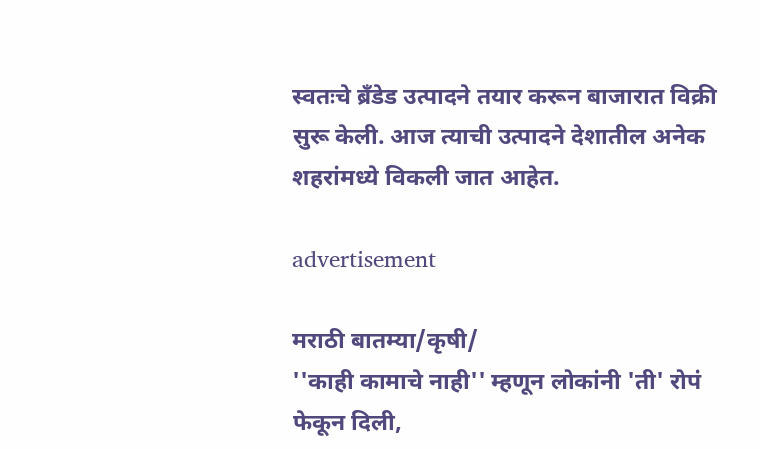स्वतःचे ब्रँडेड उत्पादने तयार करून बाजारात विक्री सुरू केली. आज त्याची उत्पादने देशातील अनेक शहरांमध्ये विकली जात आहेत.

advertisement

मराठी बातम्या/कृषी/
''काही कामाचे नाही'' म्हणून लोकांनी 'ती' रोपं फेकून दिली,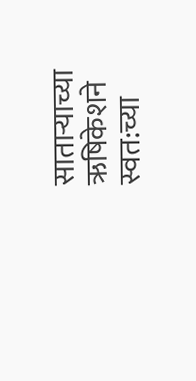साताऱ्याच्या ऋषिकेशने स्वत:च्या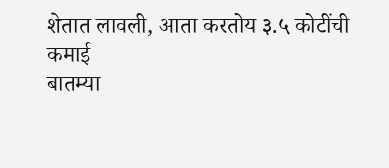शेतात लावली, आता करतोय ३.५ कोटींची कमाई
बातम्या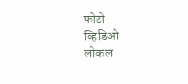फोटो
व्हिडिओ
लोकल